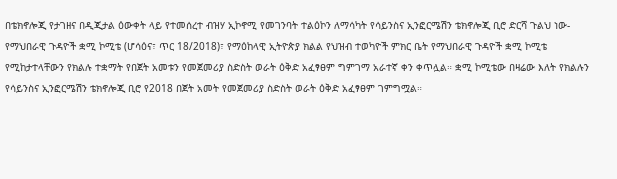በቴክኖሎጂ የታገዘና በዲጂታል ዕውቀት ላይ የተመሰረተ ብዝሃ ኢኮኖሚ የመገንባት ተልዕኮን ለማሳካት የሳይንስና ኢንፎርሜሽን ቴክኖሎጂ ቢሮ ድርሻ ጉልህ ነው- የማህበራዊ ጉዳዮች ቋሚ ኮሚቴ (ሆሳዕና፣ ጥር 18/2018)፣ የማዕከላዊ ኢትዮጵያ ክልል የህዝብ ተወካዮች ምክር ቤት የማህበራዊ ጉዳዮች ቋሚ ኮሚቴ የሚከታተላቸውን የክልሉ ተቋማት የበጀት አመቱን የመጀመሪያ ስድስት ወራት ዕቅድ አፈፃፀም ግምገማ አራተኛ ቀን ቀጥሏል። ቋሚ ኮሚቴው በዛሬው እለት የክልሉን የሳይንስና ኢንፎርሜሽን ቴክኖሎጂ ቢሮ የ2018 በጀት አመት የመጀመሪያ ስድስት ወራት ዕቅድ አፈፃፀም ገምግሟል።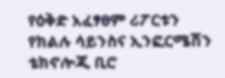የዕቅድ አፈፃፀም ሪፖርቱን የክልሉ ሳይንስና ኢንፎርሜሽን ቴክኖሎጂ ቢሮ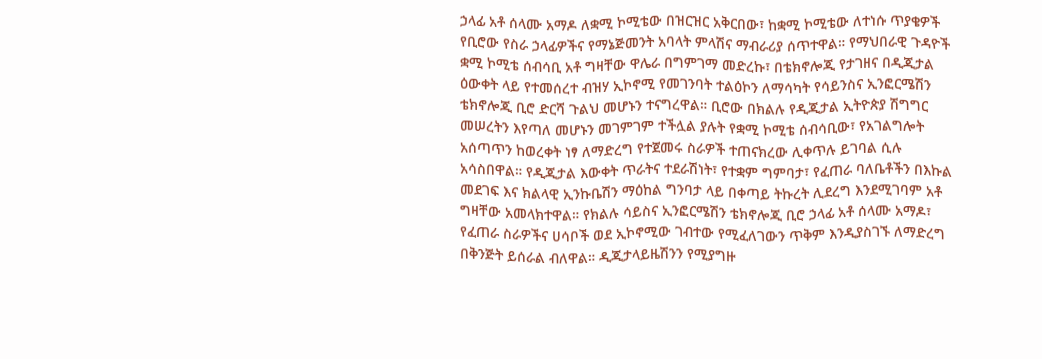ኃላፊ አቶ ሰላሙ አማዶ ለቋሚ ኮሚቴው በዝርዝር አቅርበው፣ ከቋሚ ኮሚቴው ለተነሱ ጥያቄዎች የቢሮው የስራ ኃላፊዎችና የማኔጅመንት አባላት ምላሽና ማብራሪያ ሰጥተዋል። የማህበራዊ ጉዳዮች ቋሚ ኮሚቴ ሰብሳቢ አቶ ግዛቸው ዋሌራ በግምገማ መድረኩ፣ በቴክኖሎጂ የታገዘና በዲጂታል ዕውቀት ላይ የተመሰረተ ብዝሃ ኢኮኖሚ የመገንባት ተልዕኮን ለማሳካት የሳይንስና ኢንፎርሜሽን ቴክኖሎጂ ቢሮ ድርሻ ጉልህ መሆኑን ተናግረዋል። ቢሮው በክልሉ የዲጂታል ኢትዮጵያ ሽግግር መሠረትን እየጣለ መሆኑን መገምገም ተችሏል ያሉት የቋሚ ኮሚቴ ሰብሳቢው፣ የአገልግሎት አሰጣጥን ከወረቀት ነፃ ለማድረግ የተጀመሩ ስራዎች ተጠናክረው ሊቀጥሉ ይገባል ሲሉ አሳስበዋል። የዲጂታል እውቀት ጥራትና ተደራሽነት፣ የተቋም ግምባታ፣ የፈጠራ ባለቤቶችን በእኩል መደገፍ እና ክልላዊ ኢንኩቤሽን ማዕከል ግንባታ ላይ በቀጣይ ትኩረት ሊደረግ እንደሚገባም አቶ ግዛቸው አመላክተዋል። የክልሉ ሳይስና ኢንፎርሜሽን ቴክኖሎጂ ቢሮ ኃላፊ አቶ ሰላሙ አማዶ፣ የፈጠራ ስራዎችና ሀሳቦች ወደ ኢኮኖሚው ገብተው የሚፈለገውን ጥቅም እንዲያስገኙ ለማድረግ በቅንጅት ይሰራል ብለዋል። ዲጂታላይዜሽንን የሚያግዙ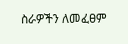ስራዎችን ለመፈፀም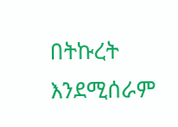በትኩረት እንደሚሰራም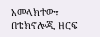አመላክተው፣ በቴክኖሎጂ ዘርፍ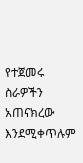የተጀመሩ ስራዎችን አጠናክረው እንደሚቀጥሉም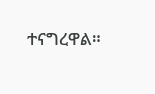ተናግረዋል።